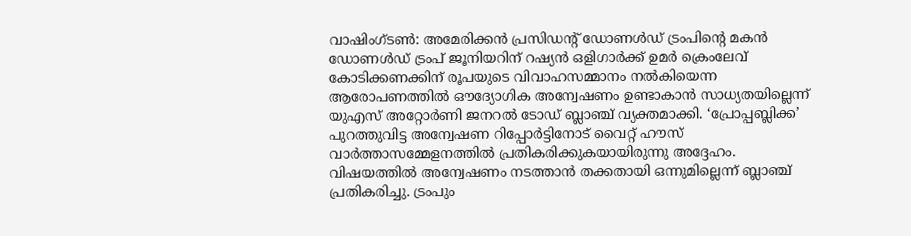വാഷിംഗ്ടൺ: അമേരിക്കൻ പ്രസിഡൻ്റ് ഡോണൾഡ് ട്രംപിൻ്റെ മകൻ ഡോണൾഡ് ട്രംപ് ജൂനിയറിന് റഷ്യൻ ഒളിഗാർക്ക് ഉമർ ക്രെംലേവ് കോടിക്കണക്കിന് രൂപയുടെ വിവാഹസമ്മാനം നൽകിയെന്ന ആരോപണത്തിൽ ഔദ്യോഗിക അന്വേഷണം ഉണ്ടാകാൻ സാധ്യതയില്ലെന്ന് യുഎസ് അറ്റോർണി ജനറൽ ടോഡ് ബ്ലാഞ്ച് വ്യക്തമാക്കി. ‘പ്രോപ്പബ്ലിക്ക’ പുറത്തുവിട്ട അന്വേഷണ റിപ്പോർട്ടിനോട് വൈറ്റ് ഹൗസ് വാർത്താസമ്മേളനത്തിൽ പ്രതികരിക്കുകയായിരുന്നു അദ്ദേഹം.
വിഷയത്തിൽ അന്വേഷണം നടത്താൻ തക്കതായി ഒന്നുമില്ലെന്ന് ബ്ലാഞ്ച് പ്രതികരിച്ചു. ട്രംപും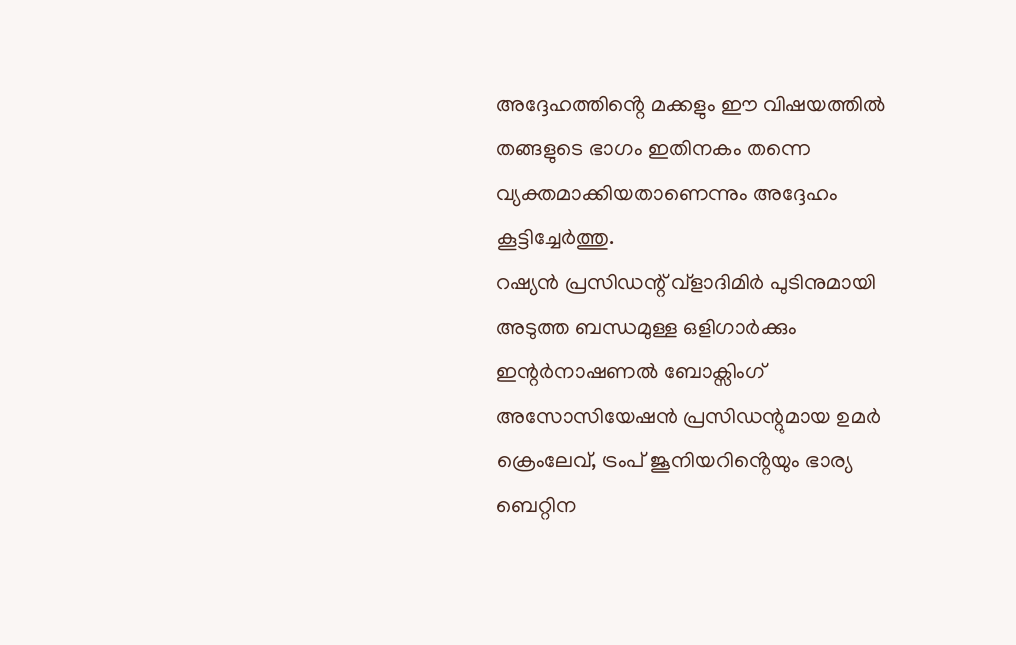അദ്ദേഹത്തിൻ്റെ മക്കളും ഈ വിഷയത്തിൽ തങ്ങളുടെ ഭാഗം ഇതിനകം തന്നെ വ്യക്തമാക്കിയതാണെന്നും അദ്ദേഹം കൂട്ടിച്ചേർത്തു.
റഷ്യൻ പ്രസിഡന്റ് വ്ളാദിമിർ പുടിനുമായി അടുത്ത ബന്ധമുള്ള ഒളിഗാർക്കും ഇന്റർനാഷണൽ ബോക്സിംഗ് അസോസിയേഷൻ പ്രസിഡന്റുമായ ഉമർ ക്രെംലേവ്, ട്രംപ് ജൂനിയറിൻ്റെയും ഭാര്യ ബെറ്റിന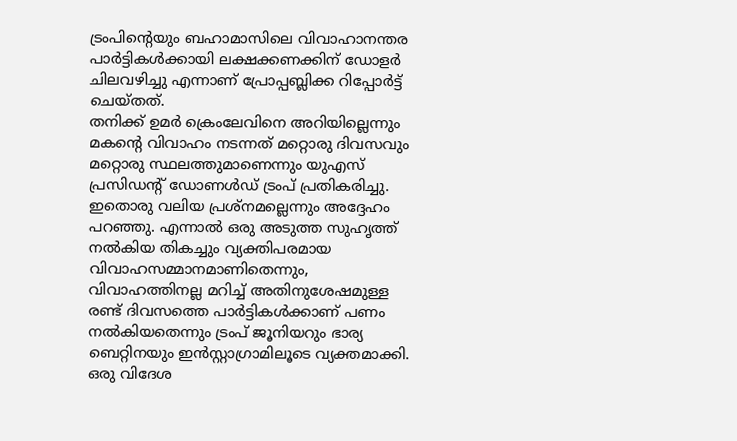ട്രംപിൻ്റെയും ബഹാമാസിലെ വിവാഹാനന്തര പാർട്ടികൾക്കായി ലക്ഷക്കണക്കിന് ഡോളർ ചിലവഴിച്ചു എന്നാണ് പ്രോപ്പബ്ലിക്ക റിപ്പോർട്ട് ചെയ്തത്.
തനിക്ക് ഉമർ ക്രെംലേവിനെ അറിയില്ലെന്നും മകൻ്റെ വിവാഹം നടന്നത് മറ്റൊരു ദിവസവും മറ്റൊരു സ്ഥലത്തുമാണെന്നും യുഎസ് പ്രസിഡൻ്റ് ഡോണൾഡ് ട്രംപ് പ്രതികരിച്ചു. ഇതൊരു വലിയ പ്രശ്നമല്ലെന്നും അദ്ദേഹം പറഞ്ഞു. എന്നാൽ ഒരു അടുത്ത സുഹൃത്ത് നൽകിയ തികച്ചും വ്യക്തിപരമായ വിവാഹസമ്മാനമാണിതെന്നും, വിവാഹത്തിനല്ല മറിച്ച് അതിനുശേഷമുള്ള രണ്ട് ദിവസത്തെ പാർട്ടികൾക്കാണ് പണം നൽകിയതെന്നും ട്രംപ് ജൂനിയറും ഭാര്യ ബെറ്റിനയും ഇൻസ്റ്റാഗ്രാമിലൂടെ വ്യക്തമാക്കി.
ഒരു വിദേശ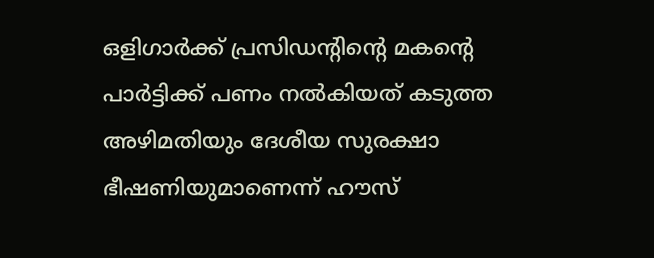ഒളിഗാർക്ക് പ്രസിഡൻ്റിൻ്റെ മകൻ്റെ പാർട്ടിക്ക് പണം നൽകിയത് കടുത്ത അഴിമതിയും ദേശീയ സുരക്ഷാ ഭീഷണിയുമാണെന്ന് ഹൗസ്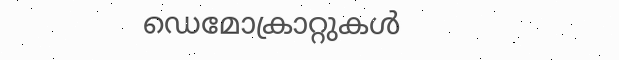ഡെമോക്രാറ്റുകൾ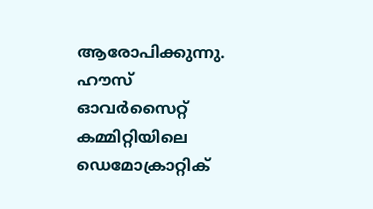ആരോപിക്കുന്നു. ഹൗസ് ഓവർസൈറ്റ് കമ്മിറ്റിയിലെ ഡെമോക്രാറ്റിക്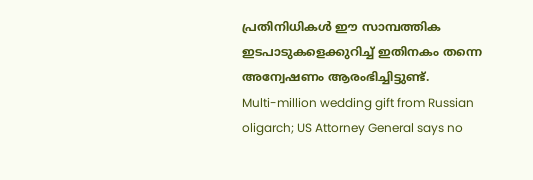പ്രതിനിധികൾ ഈ സാമ്പത്തിക ഇടപാടുകളെക്കുറിച്ച് ഇതിനകം തന്നെ അന്വേഷണം ആരംഭിച്ചിട്ടുണ്ട്.
Multi-million wedding gift from Russian oligarch; US Attorney General says no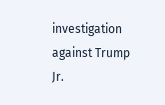investigation against Trump Jr.